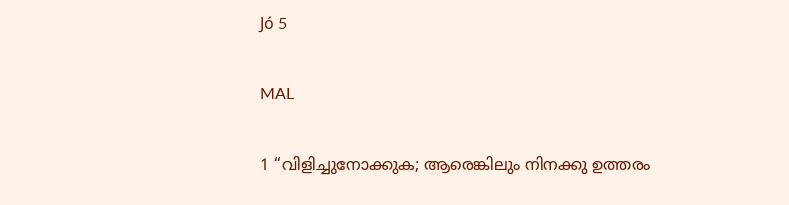Jó 5

MAL

1 “വിളിച്ചുനോക്കുക; ആരെങ്കിലും നിനക്കു ഉത്തരം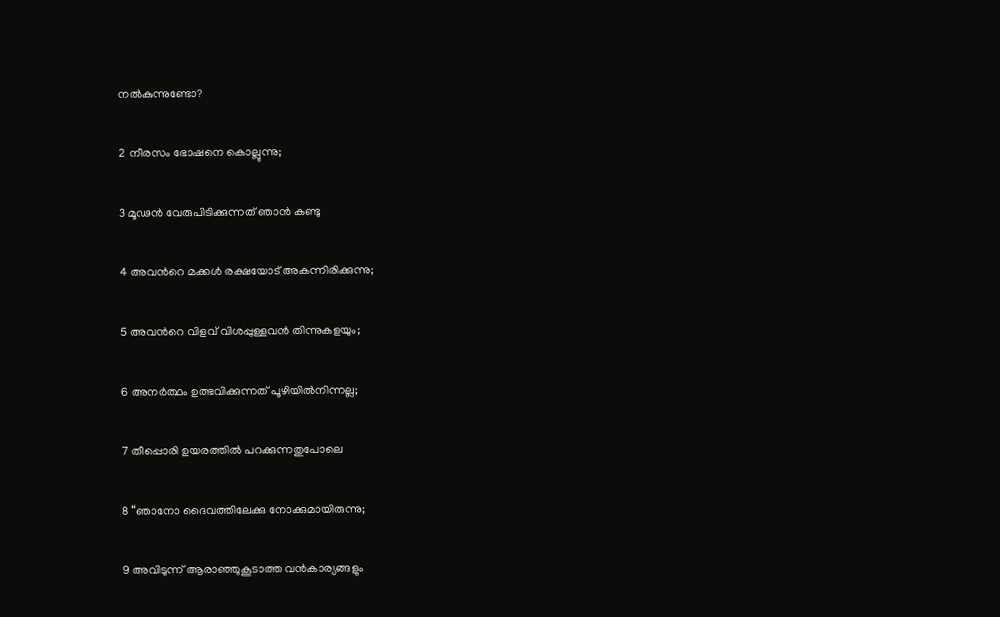നൽകുന്നുണ്ടോ?

2 നീരസം ഭോഷനെ കൊല്ലുന്നു;

3 മൂഢൻ വേരുപിടിക്കുന്നത് ഞാൻ കണ്ടു

4 അവന്‍റെ മക്കൾ രക്ഷയോട് അകന്നിരിക്കുന്നു;

5 അവന്‍റെ വിളവ് വിശപ്പുള്ളവൻ തിന്നുകളയും;

6 അനർത്ഥം ഉത്ഭവിക്കുന്നത് പൂഴിയിൽനിന്നല്ല;

7 തീപ്പൊരി ഉയരത്തിൽ പറക്കുന്നതുപോലെ

8 “ഞാനോ ദൈവത്തിലേക്കു നോക്കുമായിരുന്നു;

9 അവിടുന്ന് ആരാഞ്ഞുകൂടാത്ത വൻകാര്യങ്ങളും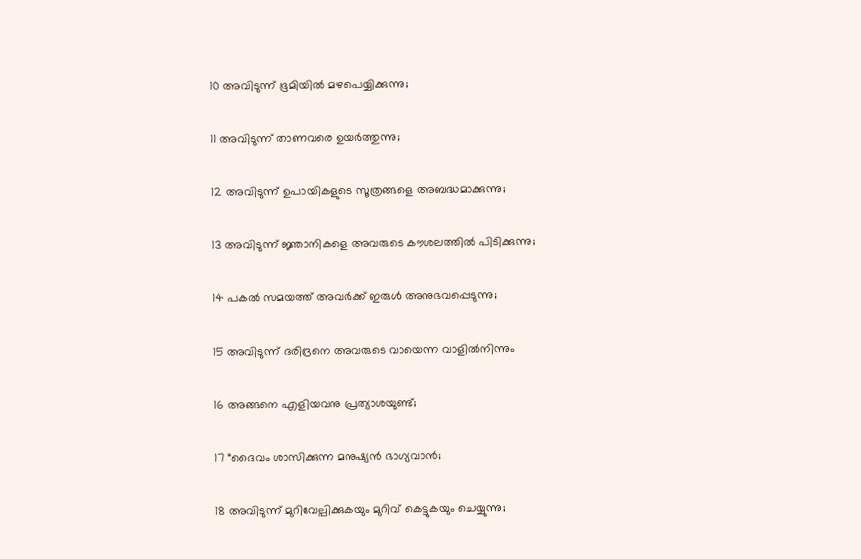10 അവിടുന്ന് ഭൂമിയിൽ മഴപെയ്യിക്കുന്നു;

11 അവിടുന്ന് താണവരെ ഉയർത്തുന്നു;

12 അവിടുന്ന് ഉപായികളുടെ സൂത്രങ്ങളെ അബദ്ധമാക്കുന്നു;

13 അവിടുന്ന് ജ്ഞാനികളെ അവരുടെ കൗശലത്തിൽ പിടിക്കുന്നു;

14 പകൽ സമയത്ത് അവർക്ക് ഇരുൾ അനുഭവപ്പെടുന്നു;

15 അവിടുന്ന് ദരിദ്രനെ അവരുടെ വായെന്ന വാളിൽനിന്നും

16 അങ്ങനെ എളിയവനു പ്രത്യാശയുണ്ട്;

17 “ദൈവം ശാസിക്കുന്ന മനുഷ്യൻ ഭാഗ്യവാൻ;

18 അവിടുന്ന് മുറിവേല്പിക്കുകയും മുറിവ് കെട്ടുകയും ചെയ്യുന്നു;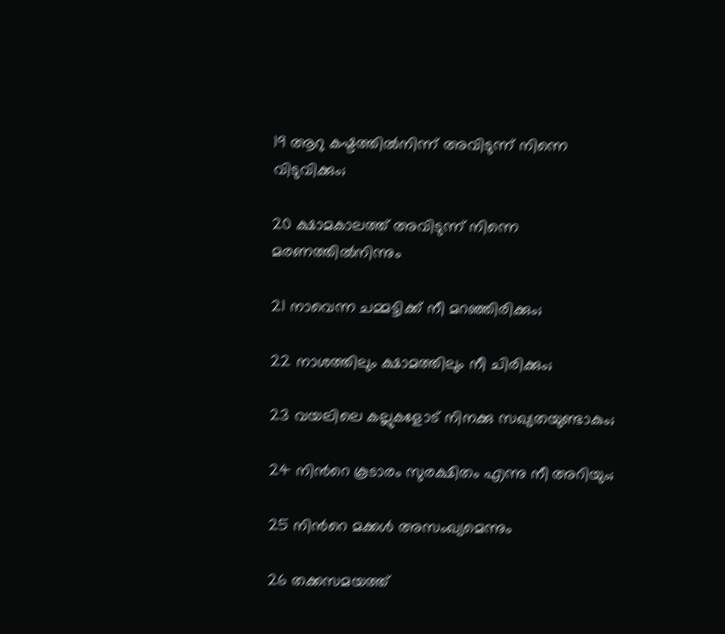19 ആറു കഷ്ടത്തിൽനിന്ന് അവിടുന്ന് നിന്നെ വിടുവിക്കും;

20 ക്ഷാമകാലത്ത് അവിടുന്ന് നിന്നെ മരണത്തിൽനിന്നും

21 നാവെന്ന ചമ്മട്ടിക്ക് നീ മറഞ്ഞിരിക്കും;

22 നാശത്തിലും ക്ഷാമത്തിലും നീ ചിരിക്കും;

23 വയലിലെ കല്ലുകളോട് നിനക്കു സഖ്യതയുണ്ടാകും;

24 നിന്‍റെ കൂടാരം സുരക്ഷിതം എന്നു നീ അറിയും;

25 നിന്‍റെ മക്കൾ അസംഖ്യമെന്നും

26 തക്കസമയത്ത്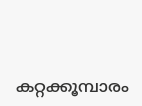കറ്റക്കൂമ്പാരം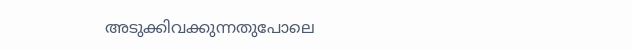അടുക്കിവക്കുന്നതുപോലെ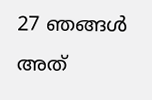27 ഞങ്ങൾ അത്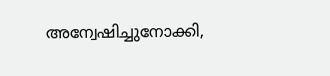അന്വേഷിച്ചുനോക്കി,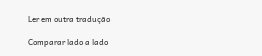Ler em outra tradução

Comparar lado a lado